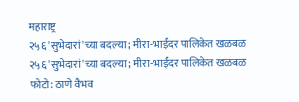महाराष्ट्र
२५६ 'सुभेदारां'च्या बदल्या; मीरा-भाईंदर पालिकेत खळबळ
२५६ 'सुभेदारां'च्या बदल्या; मीरा-भाईंदर पालिकेत खळबळ
फोटो: ठाणे वैभव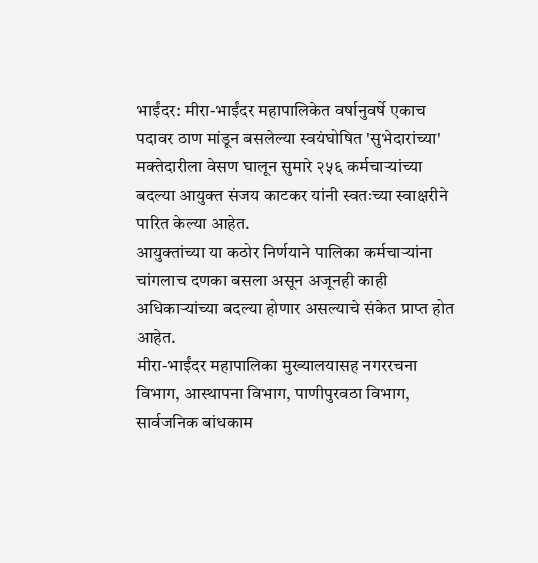भाईंदर: मीरा-भाईंदर महापालिकेत वर्षानुवर्षे एकाच पदावर ठाण मांडून बसलेल्या स्वयंघोषित 'सुभेदारांच्या' मक्तेदारीला वेसण घालून सुमारे २५६ कर्मचाऱ्यांच्या बदल्या आयुक्त संजय काटकर यांनी स्वतःच्या स्वाक्षरीने पारित केल्या आहेत.
आयुक्तांच्या या कठोर निर्णयाने पालिका कर्मचाऱ्यांना चांगलाच दणका बसला असून अजूनही काही अधिकाऱ्यांच्या बदल्या होणार असल्याचे संकेत प्राप्त होत आहेत.
मीरा-भाईंदर महापालिका मुख्यालयासह नगररचना विभाग, आस्थापना विभाग, पाणीपुरवठा विभाग, सार्वजनिक बांधकाम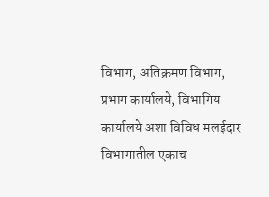विभाग, अतिक्रमण विभाग, प्रभाग कार्यालये, विभागिय कार्यालये अशा विविध मलईदार विभागातील एकाच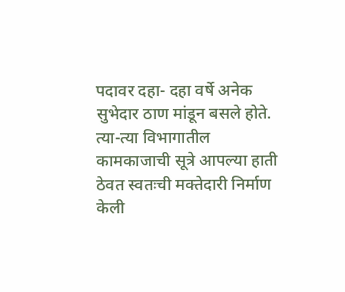पदावर दहा- दहा वर्षे अनेक सुभेदार ठाण मांडून बसले होते. त्या-त्या विभागातील कामकाजाची सूत्रे आपल्या हाती ठेवत स्वतःची मक्तेदारी निर्माण केली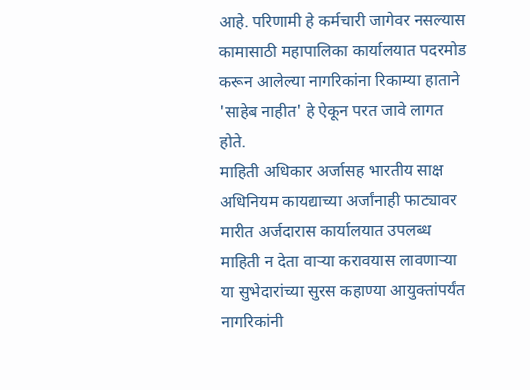आहे. परिणामी हे कर्मचारी जागेवर नसल्यास कामासाठी महापालिका कार्यालयात पदरमोड करून आलेल्या नागरिकांना रिकाम्या हाताने 'साहेब नाहीत' हे ऐकून परत जावे लागत होते.
माहिती अधिकार अर्जासह भारतीय साक्ष अधिनियम कायद्याच्या अर्जांनाही फाट्यावर मारीत अर्जदारास कार्यालयात उपलब्ध माहिती न देता वाऱ्या करावयास लावणाऱ्या या सुभेदारांच्या सुरस कहाण्या आयुक्तांपर्यंत नागरिकांनी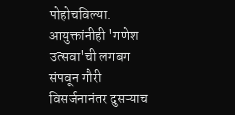पोहोचविल्या. आयुक्तांनीही 'गणेश उत्सवा'ची लगबग संपवून गौरी विसर्जनानंतर दुसऱ्याच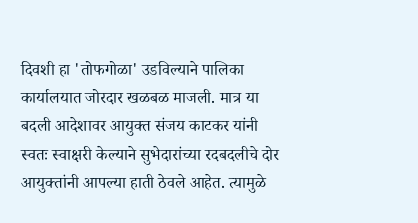दिवशी हा 'तोफगोळा' उडविल्याने पालिका कार्यालयात जोरदार खळबळ माजली. मात्र या बदली आदेशावर आयुक्त संजय काटकर यांनी स्वतः स्वाक्षरी केल्याने सुभेदारांच्या रदबदलीचे दोर आयुक्तांनी आपल्या हाती ठेवले आहेत. त्यामुळे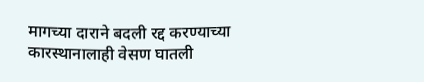मागच्या दाराने बदली रद्द करण्याच्या कारस्थानालाही वेसण घातली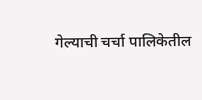गेल्याची चर्चा पालिकेतील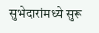सुभेदारांमध्ये सुरू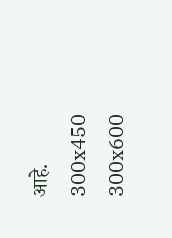आहे.
300x450
300x600